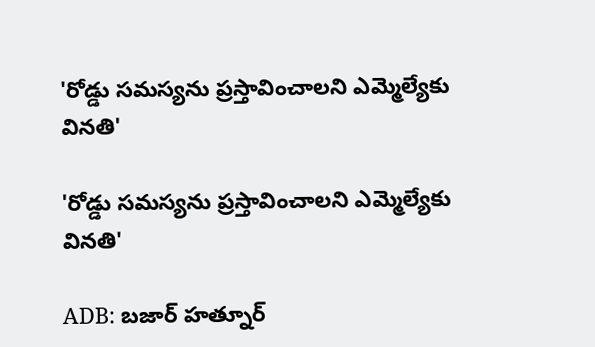'రోడ్డు సమస్యను ప్రస్తావించాలని ఎమ్మెల్యేకు వినతి'

'రోడ్డు సమస్యను ప్రస్తావించాలని ఎమ్మెల్యేకు వినతి'

ADB: బజార్ హత్నూర్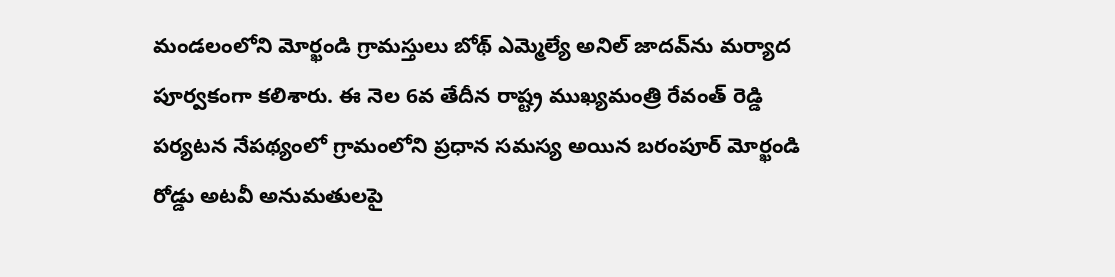మండలంలోని మోర్ఖండి గ్రామస్తులు బోథ్ ఎమ్మెల్యే అనిల్ జాదవ్‌ను మర్యాద పూర్వకంగా కలిశారు. ఈ నెల 6వ తేదీన రాష్ట్ర ముఖ్యమంత్రి రేవంత్ రెడ్డి పర్యటన నేపథ్యంలో గ్రామంలోని ప్రధాన సమస్య అయిన బరంపూర్ మోర్ఖండి రోడ్డు అటవీ అనుమతులపై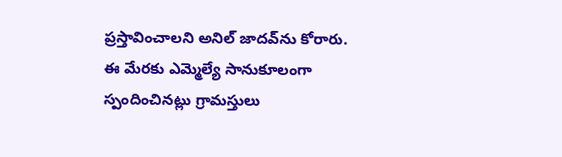ప్రస్తావించాలని అనిల్ జాదవ్‌ను కోరారు. ఈ మేరకు ఎమ్మెల్యే సానుకూలంగా స్పందించినట్లు గ్రామస్తులు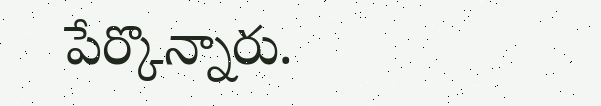పేర్కొన్నారు.